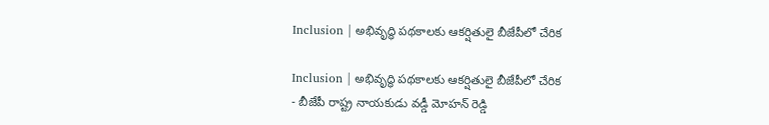Inclusion | అభివృద్ధి పథకాలకు ఆకర్షితులై బీజేపీలో చేరిక

Inclusion | అభివృద్ధి పథకాలకు ఆకర్షితులై బీజేపీలో చేరిక
- బీజేపీ రాష్ట్ర నాయకుడు వడ్డీ మోహన్ రెడ్డి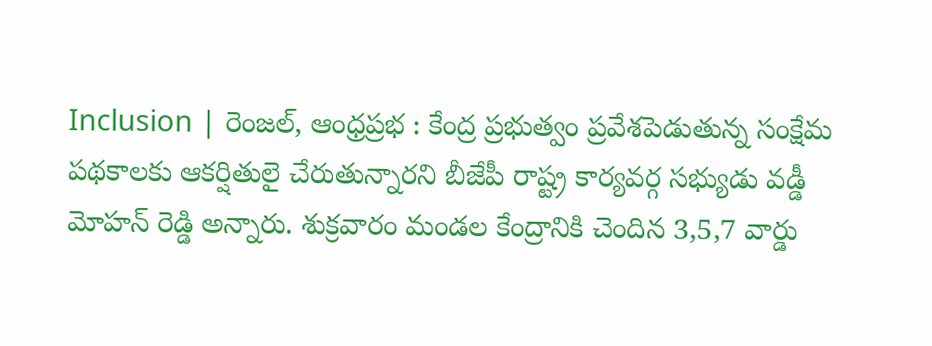Inclusion | రెంజల్, ఆంధ్రప్రభ : కేంద్ర ప్రభుత్వం ప్రవేశపెడుతున్న సంక్షేమ పథకాలకు ఆకర్షితులై చేరుతున్నారని బీజేపీ రాష్ట్ర కార్యవర్గ సభ్యుడు వడ్డీ మోహన్ రెడ్డి అన్నారు. శుక్రవారం మండల కేంద్రానికి చెందిన 3,5,7 వార్డు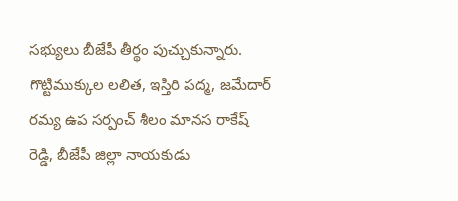సభ్యులు బీజేపీ తీర్థం పుచ్చుకున్నారు. గొట్టిముక్కుల లలిత, ఇస్తిరి పద్మ, జమేదార్ రమ్య ఉప సర్పంచ్ శీలం మానస రాకేష్ రెడ్డి, బీజేపీ జిల్లా నాయకుడు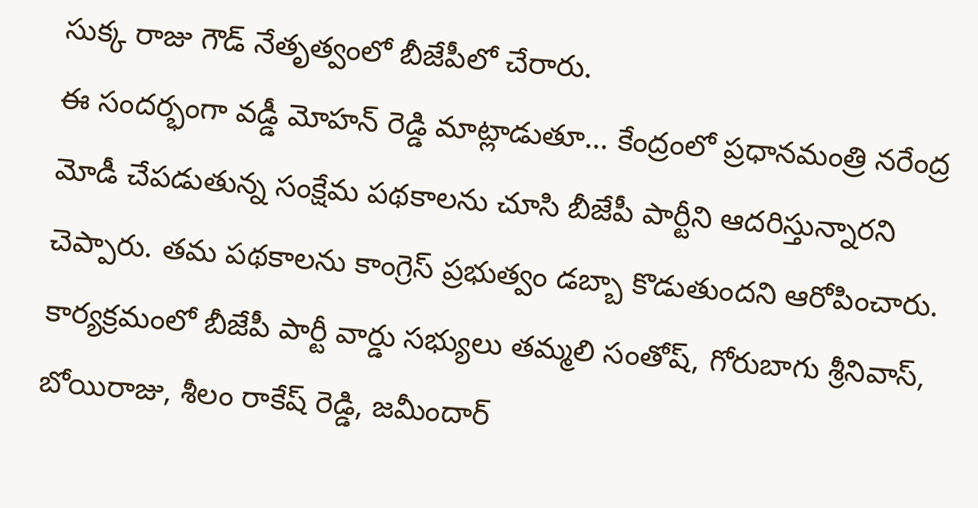సుక్క రాజు గౌడ్ నేతృత్వంలో బీజేపీలో చేరారు.
ఈ సందర్భంగా వడ్డీ మోహన్ రెడ్డి మాట్లాడుతూ… కేంద్రంలో ప్రధానమంత్రి నరేంద్ర మోడీ చేపడుతున్న సంక్షేమ పథకాలను చూసి బీజేపీ పార్టీని ఆదరిస్తున్నారని చెప్పారు. తమ పథకాలను కాంగ్రెస్ ప్రభుత్వం డబ్బా కొడుతుందని ఆరోపించారు. కార్యక్రమంలో బీజేపీ పార్టీ వార్డు సభ్యులు తమ్మలి సంతోష్, గోరుబాగు శ్రీనివాస్, బోయిరాజు, శీలం రాకేష్ రెడ్డి, జమీందార్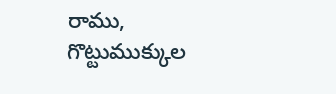రాము, గొట్టుముక్కుల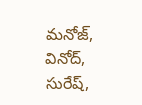మనోజ్, వినోద్, సురేష్,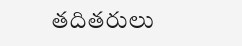తదితరులు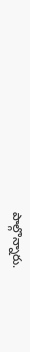పాల్గొన్నారు.